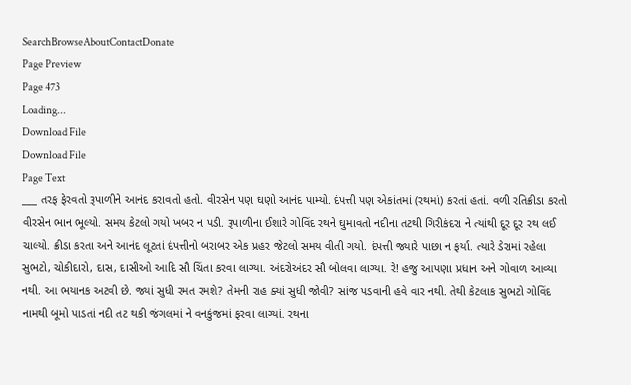SearchBrowseAboutContactDonate
Page Preview
Page 473
Loading...
Download File
Download File
Page Text
___ તરફ ફેરવતો રૂપાળીને આનંદ કરાવતો હતો. વીરસેન પણ ઘણો આનંદ પામ્યો. દંપત્તી પણ એકાંતમાં (રથમાં) કરતાં હતાં. વળી રતિક્રીડા કરતો વીરસેન ભાન ભૂલ્યો. સમય કેટલો ગયો ખબર ન પડી. રૂપાળીના ઈશારે ગોવિંદ રથને ઘુમાવતો નદીના તટથી ગિરીકંદરા ને ત્યાંથી દૂર દૂર રથ લઈ ચાલ્યો. ક્રીડા કરતા અને આનંદ લૂટતાં દંપત્તીનો બરાબર એક પ્રહર જેટલો સમય વીતી ગયો. દંપત્તી જ્યારે પાછા ન ફર્યા. ત્યારે ડેરામાં રહેલા સુભટો, ચોકીદારો, દાસ, દાસીઓ આદિ સૌ ચિંતા કરવા લાગ્યા. અંદરોઅંદર સૌ બોલવા લાગ્યા. રે! હજુ આપણા પ્રધાન અને ગોવાળ આવ્યા નથી. આ ભયાનક અટવી છે. જ્યાં સુધી રમત રમશે? તેમની રાહ ક્યાં સુધી જોવી? સાંજ પડવાની હવે વાર નથી. તેથી કેટલાક સુભટો ગોવિંદ નામથી બૂમો પાડતાં નદી તટ થકી જંગલમાં ને વનકુંજમાં ફરવા લાગ્યાં. રથના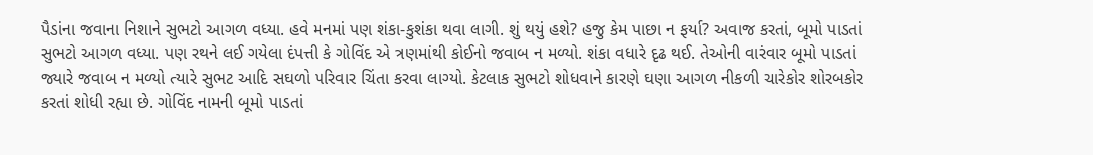પૈડાંના જવાના નિશાને સુભટો આગળ વધ્યા. હવે મનમાં પણ શંકા-કુશંકા થવા લાગી. શું થયું હશે? હજુ કેમ પાછા ન ફર્યા? અવાજ કરતાં, બૂમો પાડતાં સુભટો આગળ વધ્યા. પણ રથને લઈ ગયેલા દંપત્તી કે ગોવિંદ એ ત્રણમાંથી કોઈનો જવાબ ન મળ્યો. શંકા વધારે દૃઢ થઈ. તેઓની વારંવાર બૂમો પાડતાં જ્યારે જવાબ ન મળ્યો ત્યારે સુભટ આદિ સઘળો પરિવાર ચિંતા કરવા લાગ્યો. કેટલાક સુભટો શોધવાને કારણે ઘણા આગળ નીકળી ચારેકોર શોરબકોર કરતાં શોધી રહ્યા છે. ગોવિંદ નામની બૂમો પાડતાં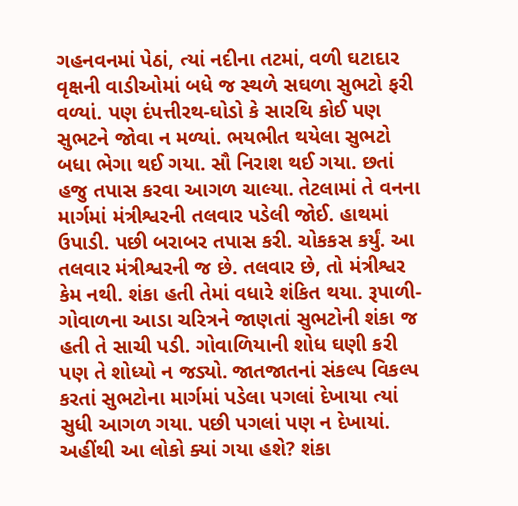ગહનવનમાં પેઠાં, ત્યાં નદીના તટમાં, વળી ઘટાદાર વૃક્ષની વાડીઓમાં બધે જ સ્થળે સઘળા સુભટો ફરી વળ્યાં. પણ દંપત્તીરથ-ઘોડો કે સારથિ કોઈ પણ સુભટને જોવા ન મળ્યાં. ભયભીત થયેલા સુભટો બધા ભેગા થઈ ગયા. સૌ નિરાશ થઈ ગયા. છતાં હજુ તપાસ કરવા આગળ ચાલ્યા. તેટલામાં તે વનના માર્ગમાં મંત્રીશ્વરની તલવાર પડેલી જોઈ. હાથમાં ઉપાડી. પછી બરાબર તપાસ કરી. ચોકકસ કર્યું. આ તલવાર મંત્રીશ્વરની જ છે. તલવાર છે, તો મંત્રીશ્વર કેમ નથી. શંકા હતી તેમાં વધારે શંકિત થયા. રૂપાળી-ગોવાળના આડા ચરિત્રને જાણતાં સુભટોની શંકા જ હતી તે સાચી પડી. ગોવાળિયાની શોધ ઘણી કરી પણ તે શોધ્યો ન જડ્યો. જાતજાતનાં સંકલ્પ વિકલ્પ કરતાં સુભટોના માર્ગમાં પડેલા પગલાં દેખાયા ત્યાં સુધી આગળ ગયા. પછી પગલાં પણ ન દેખાયાં. અહીંથી આ લોકો ક્યાં ગયા હશે? શંકા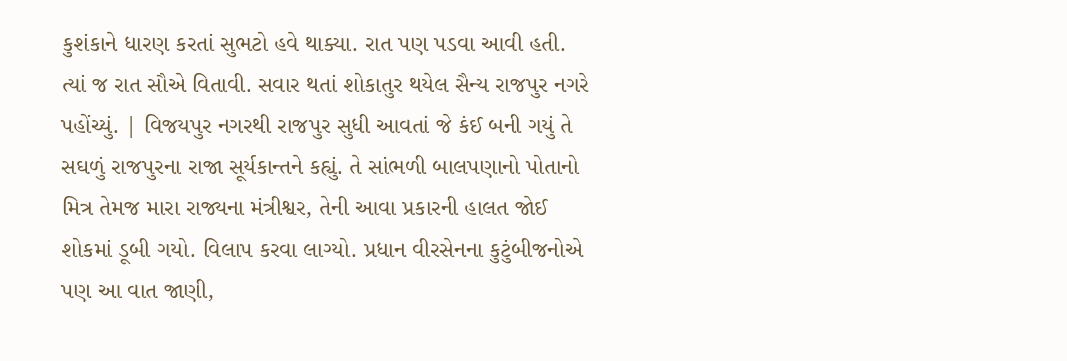કુશંકાને ધારણ કરતાં સુભટો હવે થાક્યા. રાત પણ પડવા આવી હતી. ત્યાં જ રાત સૌએ વિતાવી. સવાર થતાં શોકાતુર થયેલ સૈન્ય રાજપુર નગરે પહોંચ્યું. | વિજયપુર નગરથી રાજપુર સુધી આવતાં જે કંઈ બની ગયું તે સઘળું રાજપુરના રાજા સૂર્યકાન્તને કહ્યું. તે સાંભળી બાલપણાનો પોતાનો મિત્ર તેમજ મારા રાજ્યના મંત્રીશ્વર, તેની આવા પ્રકારની હાલત જોઈ શોકમાં ડૂબી ગયો. વિલાપ કરવા લાગ્યો. પ્રધાન વીરસેનના કુટુંબીજનોએ પણ આ વાત જાણી,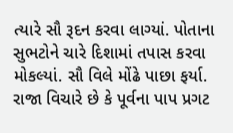ત્યારે સૌ રૂદન કરવા લાગ્યાં. પોતાના સુભટોને ચારે દિશામાં તપાસ કરવા મોકલ્યાં. સૌ વિલે મોંઢે પાછા ફર્યા. રાજા વિચારે છે કે પૂર્વના પાપ પ્રગટ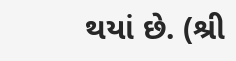થયાં છે. (શ્રી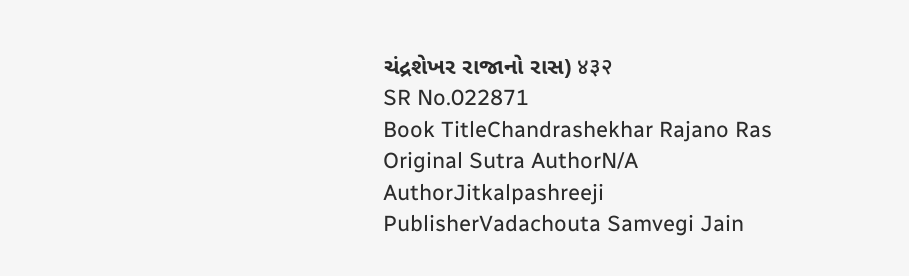ચંદ્રશેખર રાજાનો રાસ) ४३२
SR No.022871
Book TitleChandrashekhar Rajano Ras
Original Sutra AuthorN/A
AuthorJitkalpashreeji
PublisherVadachouta Samvegi Jain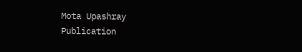Mota Upashray
Publication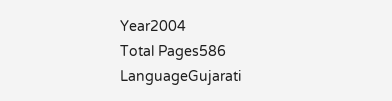Year2004
Total Pages586
LanguageGujarati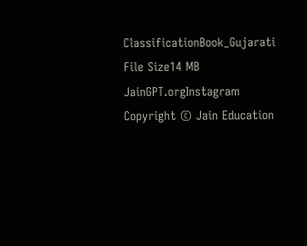ClassificationBook_Gujarati
File Size14 MB
JainGPT.orgInstagram
Copyright © Jain Education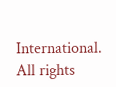International. All rights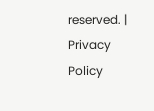reserved. | Privacy Policy